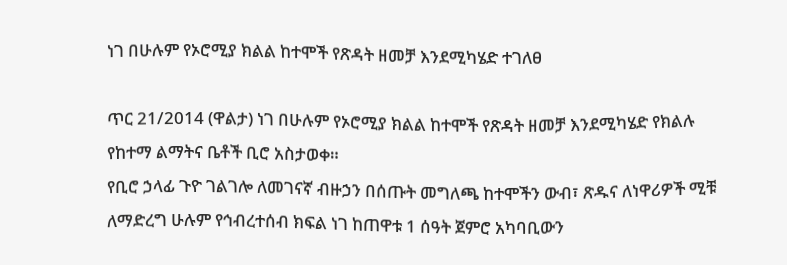ነገ በሁሉም የኦሮሚያ ክልል ከተሞች የጽዳት ዘመቻ እንደሚካሄድ ተገለፀ

ጥር 21/2014 (ዋልታ) ነገ በሁሉም የኦሮሚያ ክልል ከተሞች የጽዳት ዘመቻ እንደሚካሄድ የክልሉ የከተማ ልማትና ቤቶች ቢሮ አስታወቀ።
የቢሮ ኃላፊ ጉዮ ገልገሎ ለመገናኛ ብዙኃን በሰጡት መግለጫ ከተሞችን ውብ፣ ጽዱና ለነዋሪዎች ሚቹ ለማድረግ ሁሉም የኅብረተሰብ ክፍል ነገ ከጠዋቱ 1 ሰዓት ጀምሮ አካባቢውን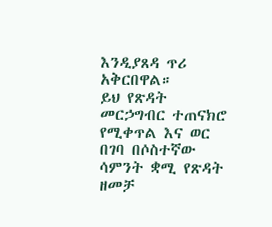እንዲያጸዳ ጥሪ አቅርበዋል።
ይህ የጽዳት መርኃግብር ተጠናክሮ የሚቀጥል እና ወር በገባ በሶስተኛው ሳምንት ቋሚ የጽዳት ዘመቻ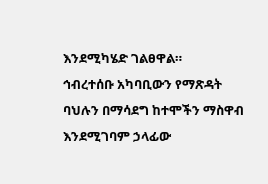እንደሚካሄድ ገልፀዋል።
ኅብረተሰቡ አካባቢውን የማጽዳት ባህሉን በማሳደግ ከተሞችን ማስዋብ እንደሚገባም ኃላፊው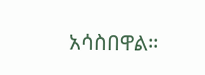አሳስበዋል።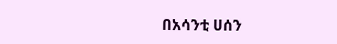በአሳንቲ ሀሰን